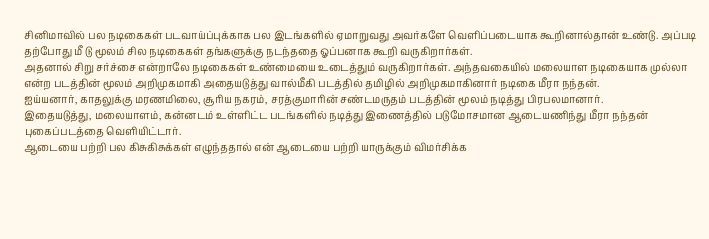சினிமாவில் பல நடிகைகள் படவாய்ப்புக்காக பல இடங்களில் ஏமாறுவது அவர்களே வெளிப்படையாக கூறினால்தான் உண்டு. அப்படி தற்போது மீ டு மூலம் சில நடிகைகள் தங்களுக்கு நடந்ததை ஓப்பனாக கூறி வருகிறார்கள்.
அதனால் சிறு சர்ச்சை என்றாலே நடிகைகள் உண்மையை உடைத்தும் வருகிறார்கள். அந்தவகையில் மலையாள நடிகையாக முல்லா என்ற படத்தின் மூலம் அறிமுகமாகி அதையடுத்து வால்மீகி படத்தில் தமிழில் அறிமுகமாகினார் நடிகை மீரா நந்தன்.
ஐய்யனார், காதலுக்கு மரணமிலை, சூரிய நகரம், சரத்குமாரின் சண்டமருதம் படத்தின் மூலம் நடித்து பிரபலமானார்.
இதையடுத்து, மலையாளம், கன்னடம் உள்ளிட்ட படங்களில் நடித்து இணைத்தில் படுமோசமான ஆடையணிந்து மீரா நந்தன் புகைப்படத்தை வெளியிட்டார்.
ஆடையை பற்றி பல கிசுகிசுக்கள் எழுந்ததால் என் ஆடையை பற்றி யாருக்கும் விமர்சிக்க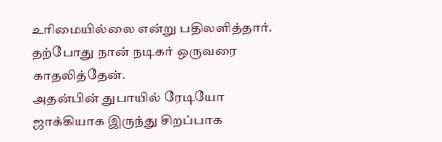உரிமையில்லை என்று பதிலளித்தார். தற்போது நான் நடிகர் ஒருவரை காதலித்தேன்.
அதன்பின் துபாயில் ரேடியோ ஜாக்கியாக இருந்து சிறப்பாக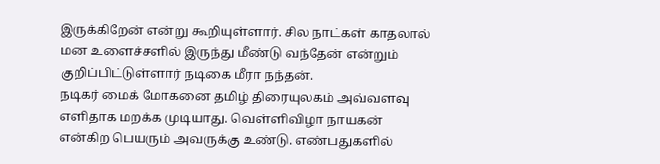இருக்கிறேன் என்று கூறியுள்ளார். சில நாட்கள் காதலால் மன உளைச்சளில் இருந்து மீண்டு வந்தேன் என்றும் குறிப்பிட்டுள்ளார் நடிகை மீரா நந்தன்.
நடிகர் மைக் மோகனை தமிழ் திரையுலகம் அவ்வளவு எளிதாக மறக்க முடியாது. வெள்ளிவிழா நாயகன் என்கிற பெயரும் அவருக்கு உண்டு. எண்பதுகளில்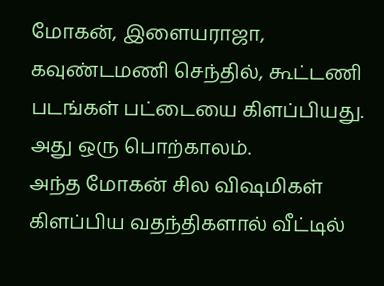மோகன், இளையராஜா, கவுண்டமணி செந்தில், கூட்டணி படங்கள் பட்டையை கிளப்பியது. அது ஒரு பொற்காலம்.
அந்த மோகன் சில விஷமிகள் கிளப்பிய வதந்திகளால் வீட்டில்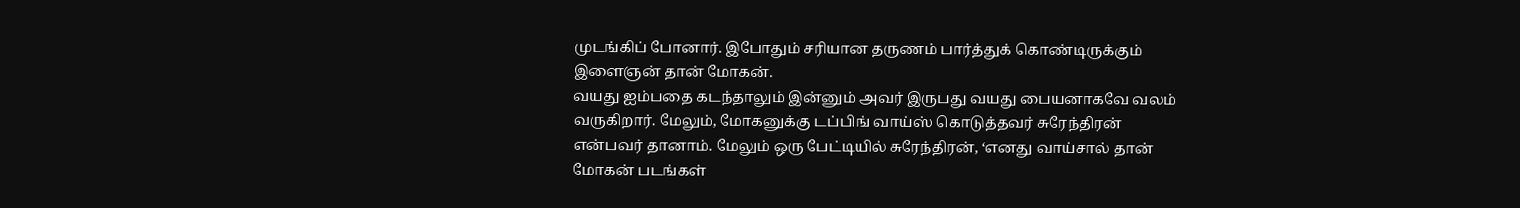முடங்கிப் போனார். இபோதும் சரியான தருணம் பார்த்துக் கொண்டிருக்கும் இளைஞன் தான் மோகன்.
வயது ஐம்பதை கடந்தாலும் இன்னும் அவர் இருபது வயது பையனாகவே வலம் வருகிறார். மேலும், மோகனுக்கு டப்பிங் வாய்ஸ் கொடுத்தவர் சுரேந்திரன் என்பவர் தானாம். மேலும் ஒரு பேட்டியில் சுரேந்திரன், ‘எனது வாய்சால் தான் மோகன் படங்கள்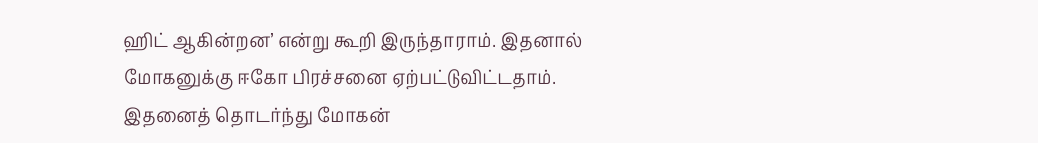ஹிட் ஆகின்றன’ என்று கூறி இருந்தாராம். இதனால் மோகனுக்கு ஈகோ பிரச்சனை ஏற்பட்டுவிட்டதாம்.
இதனைத் தொடர்ந்து மோகன்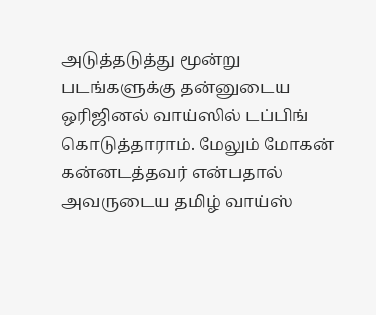அடுத்தடுத்து மூன்று படங்களுக்கு தன்னுடைய ஒரிஜினல் வாய்ஸில் டப்பிங் கொடுத்தாராம். மேலும் மோகன் கன்னடத்தவர் என்பதால் அவருடைய தமிழ் வாய்ஸ்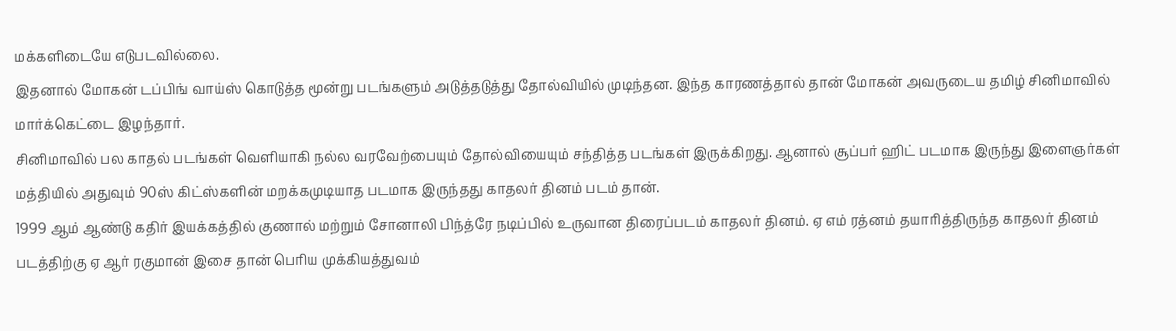மக்களிடையே எடுபடவில்லை.
இதனால் மோகன் டப்பிங் வாய்ஸ் கொடுத்த மூன்று படங்களும் அடுத்தடுத்து தோல்வியில் முடிந்தன. இந்த காரணத்தால் தான் மோகன் அவருடைய தமிழ் சினிமாவில் மார்க்கெட்டை இழந்தார்.
சினிமாவில் பல காதல் படங்கள் வெளியாகி நல்ல வரவேற்பையும் தோல்வியையும் சந்தித்த படங்கள் இருக்கிறது. ஆனால் சூப்பர் ஹிட் படமாக இருந்து இளைஞர்கள் மத்தியில் அதுவும் 90ஸ் கிட்ஸ்களின் மறக்கமுடியாத படமாக இருந்தது காதலர் தினம் படம் தான்.
1999 ஆம் ஆண்டு கதிர் இயக்கத்தில் குணால் மற்றும் சோனாலி பிந்த்ரே நடிப்பில் உருவான திரைப்படம் காதலர் தினம். ஏ எம் ரத்னம் தயாரித்திருந்த காதலர் தினம் படத்திற்கு ஏ ஆர் ரகுமான் இசை தான் பெரிய முக்கியத்துவம்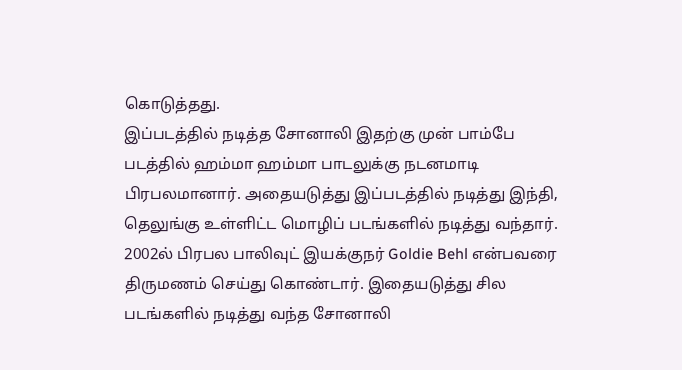கொடுத்தது.
இப்படத்தில் நடித்த சோனாலி இதற்கு முன் பாம்பே படத்தில் ஹம்மா ஹம்மா பாடலுக்கு நடனமாடி பிரபலமானார். அதையடுத்து இப்படத்தில் நடித்து இந்தி, தெலுங்கு உள்ளிட்ட மொழிப் படங்களில் நடித்து வந்தார்.
2002ல் பிரபல பாலிவுட் இயக்குநர் Goldie Behl என்பவரை திருமணம் செய்து கொண்டார். இதையடுத்து சில படங்களில் நடித்து வந்த சோனாலி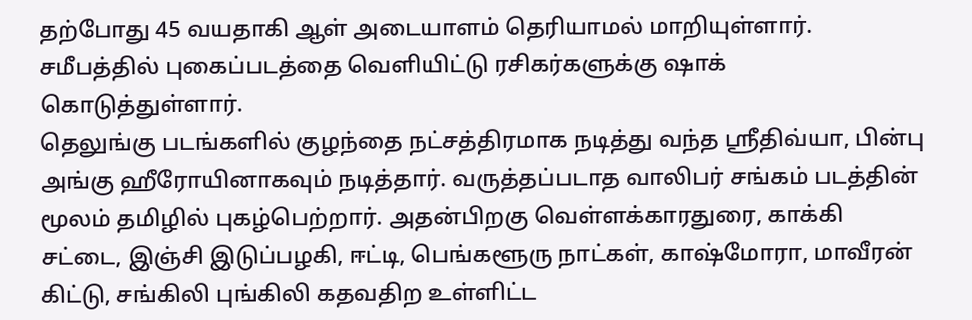தற்போது 45 வயதாகி ஆள் அடையாளம் தெரியாமல் மாறியுள்ளார்.
சமீபத்தில் புகைப்படத்தை வெளியிட்டு ரசிகர்களுக்கு ஷாக் கொடுத்துள்ளார்.
தெலுங்கு படங்களில் குழந்தை நட்சத்திரமாக நடித்து வந்த ஸ்ரீதிவ்யா, பின்பு அங்கு ஹீரோயினாகவும் நடித்தார். வருத்தப்படாத வாலிபர் சங்கம் படத்தின் மூலம் தமிழில் புகழ்பெற்றார். அதன்பிறகு வெள்ளக்காரதுரை, காக்கி சட்டை, இஞ்சி இடுப்பழகி, ஈட்டி, பெங்களூரு நாட்கள், காஷ்மோரா, மாவீரன் கிட்டு, சங்கிலி புங்கிலி கதவதிற உள்ளிட்ட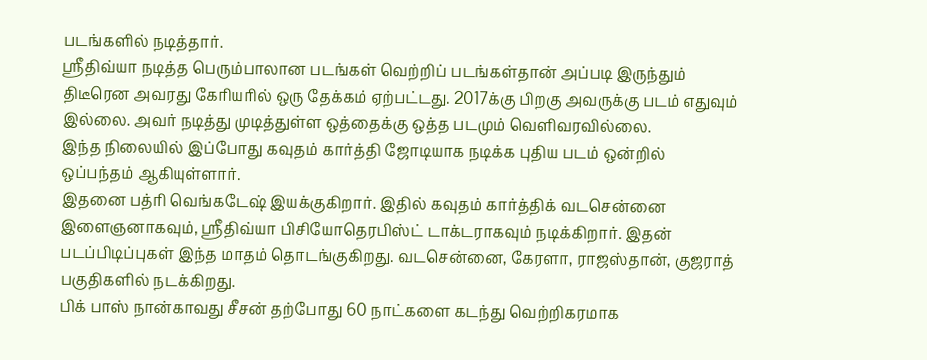படங்களில் நடித்தார்.
ஸ்ரீதிவ்யா நடித்த பெரும்பாலான படங்கள் வெற்றிப் படங்கள்தான் அப்படி இருந்தும் திடீரென அவரது கேரியரில் ஒரு தேக்கம் ஏற்பட்டது. 2017க்கு பிறகு அவருக்கு படம் எதுவும் இல்லை. அவர் நடித்து முடித்துள்ள ஒத்தைக்கு ஒத்த படமும் வெளிவரவில்லை.
இந்த நிலையில் இப்போது கவுதம் கார்த்தி ஜோடியாக நடிக்க புதிய படம் ஒன்றில் ஒப்பந்தம் ஆகியுள்ளார்.
இதனை பத்ரி வெங்கடேஷ் இயக்குகிறார். இதில் கவுதம் கார்த்திக் வடசென்னை இளைஞனாகவும், ஸ்ரீதிவ்யா பிசியோதெரபிஸ்ட் டாக்டராகவும் நடிக்கிறார். இதன் படப்பிடிப்புகள் இந்த மாதம் தொடங்குகிறது. வடசென்னை, கேரளா, ராஜஸ்தான், குஜராத் பகுதிகளில் நடக்கிறது.
பிக் பாஸ் நான்காவது சீசன் தற்போது 60 நாட்களை கடந்து வெற்றிகரமாக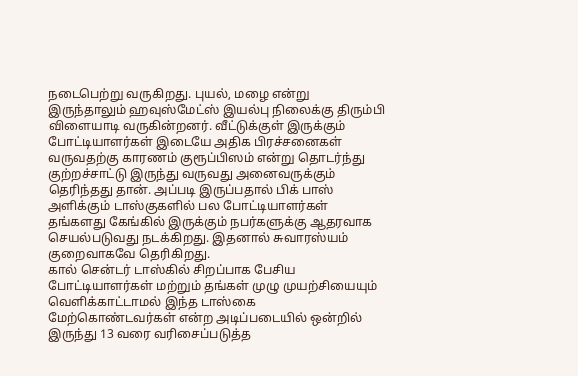நடைபெற்று வருகிறது. புயல், மழை என்று இருந்தாலும் ஹவுஸ்மேட்ஸ் இயல்பு நிலைக்கு திரும்பி விளையாடி வருகின்றனர். வீட்டுக்குள் இருக்கும் போட்டியாளர்கள் இடையே அதிக பிரச்சனைகள் வருவதற்கு காரணம் குரூப்பிஸம் என்று தொடர்ந்து குற்றச்சாட்டு இருந்து வருவது அனைவருக்கும் தெரிந்தது தான். அப்படி இருப்பதால் பிக் பாஸ் அளிக்கும் டாஸ்குகளில் பல போட்டியாளர்கள் தங்களது கேங்கில் இருக்கும் நபர்களுக்கு ஆதரவாக செயல்படுவது நடக்கிறது. இதனால் சுவாரஸ்யம் குறைவாகவே தெரிகிறது.
கால் சென்டர் டாஸ்கில் சிறப்பாக பேசிய போட்டியாளர்கள் மற்றும் தங்கள் முழு முயற்சியையும் வெளிக்காட்டாமல் இந்த டாஸ்கை மேற்கொண்டவர்கள் என்ற அடிப்படையில் ஒன்றில் இருந்து 13 வரை வரிசைப்படுத்த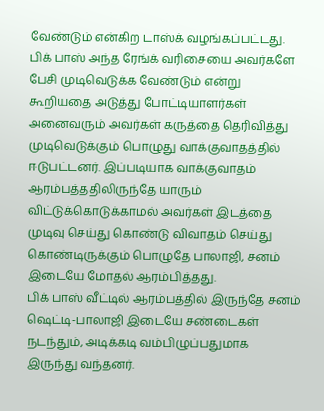வேண்டும் என்கிற டாஸ்க் வழங்கப்பட்டது.
பிக் பாஸ் அந்த ரேங்க் வரிசையை அவர்களே பேசி முடிவெடுக்க வேண்டும் என்று கூறியதை அடுத்து போட்டியாளர்கள் அனைவரும் அவர்கள் கருத்தை தெரிவித்து முடிவெடுக்கும் பொழுது வாக்குவாதத்தில் ஈடுபட்டனர். இப்படியாக வாக்குவாதம் ஆரம்பத்ததிலிருந்தே யாரும் விட்டுக்கொடுக்காமல் அவர்கள் இடத்தை முடிவு செய்து கொண்டு விவாதம் செய்து கொண்டிருக்கும் பொழுதே பாலாஜி, சனம் இடையே மோதல் ஆரம்பித்தது.
பிக் பாஸ் வீட்டில் ஆரம்பத்தில் இருந்தே சனம் ஷெட்டி-பாலாஜி இடையே சண்டைகள் நடந்தும், அடிக்கடி வம்பிழுப்பதுமாக இருந்து வந்தனர்.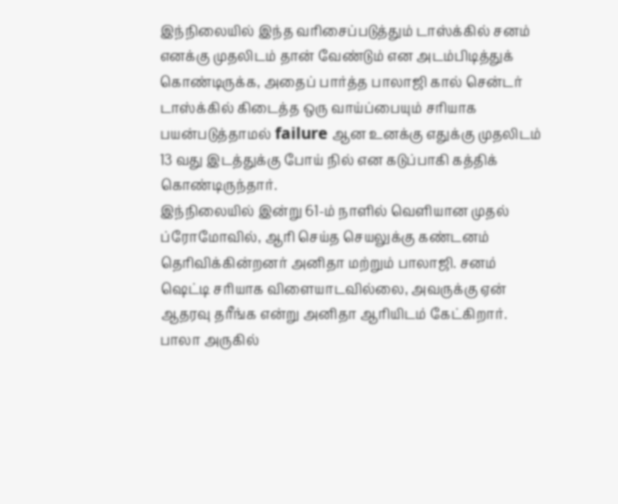இந்நிலையில் இந்த வரிசைப்படுத்தும் டாஸ்க்கில் சனம் எனக்கு முதலிடம் தான் வேண்டும் என அடம்பிடித்துக் கொண்டிருக்க, அதைப் பார்த்த பாலாஜி கால் சென்டர் டாஸ்க்கில் கிடைத்த ஒரு வாய்ப்பையும் சரியாக பயன்படுத்தாமல் failure ஆன உனக்கு எதுக்கு முதலிடம் 13 வது இடத்துக்கு போய் நில் என கடுப்பாகி கத்திக் கொண்டிருந்தார்.
இந்நிலையில் இன்று 61-ம் நாளில் வெளியான முதல் ப்ரோமோவில், ஆரி செய்த செயலுக்கு கண்டனம் தெரிவிக்கின்றனர் அனிதா மற்றும் பாலாஜி. சனம் ஷெட்டி சரியாக விளையாடவில்லை, அவருக்கு ஏன் ஆதரவு தரீங்க என்று அனிதா ஆரியிடம் கேட்கிறார். பாலா அருகில்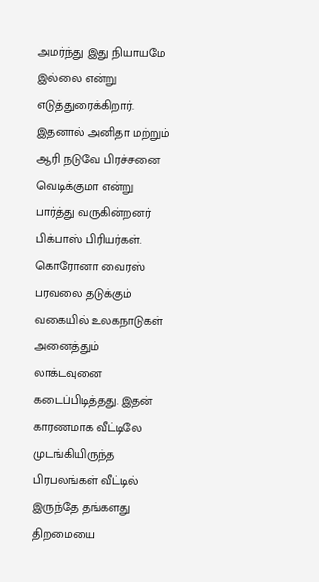அமர்ந்து இது நியாயமே இல்லை என்று எடுத்துரைக்கிறார். இதனால் அனிதா மற்றும் ஆரி நடுவே பிரச்சனை வெடிக்குமா என்று பார்த்து வருகின்றனர் பிக்பாஸ் பிரியர்கள்.
கொரோனா வைரஸ் பரவலை தடுக்கும் வகையில் உலகநாடுகள் அனைத்தும் லாக்டவுனை கடைப்பிடித்தது. இதன் காரணமாக வீட்டிலே முடங்கியிருந்த பிரபலங்கள் வீட்டில் இருந்தே தங்களது திறமையை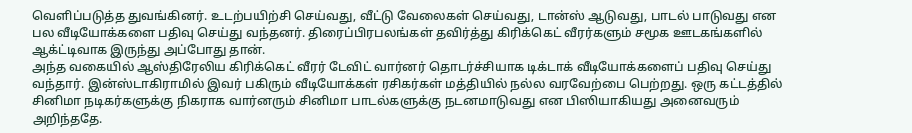வெளிப்படுத்த துவங்கினர். உடற்பயிற்சி செய்வது, வீட்டு வேலைகள் செய்வது, டான்ஸ் ஆடுவது, பாடல் பாடுவது என பல வீடியோக்களை பதிவு செய்து வந்தனர். திரைப்பிரபலங்கள் தவிர்த்து கிரிக்கெட் வீரர்களும் சமூக ஊடகங்களில் ஆக்ட்டிவாக இருந்து அப்போது தான்.
அந்த வகையில் ஆஸ்திரேலிய கிரிக்கெட் வீரர் டேவிட் வார்னர் தொடர்ச்சியாக டிக்டாக் வீடியோக்களைப் பதிவு செய்து வந்தார். இன்ஸ்டாகிராமில் இவர் பகிரும் வீடியோக்கள் ரசிகர்கள் மத்தியில் நல்ல வரவேற்பை பெற்றது. ஒரு கட்டத்தில் சினிமா நடிகர்களுக்கு நிகராக வார்னரும் சினிமா பாடல்களுக்கு நடனமாடுவது என பிஸியாகியது அனைவரும் அறிந்ததே.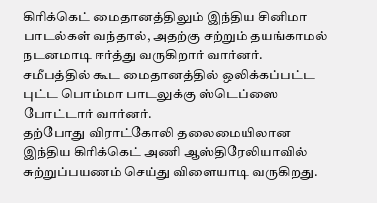கிரிக்கெட் மைதானத்திலும் இந்திய சினிமா பாடல்கள் வந்தால், அதற்கு சற்றும் தயங்காமல் நடனமாடி ஈர்த்து வருகிறார் வார்னர். சமீபத்தில் கூட மைதானத்தில் ஒலிக்கப்பட்ட புட்ட பொம்மா பாடலுக்கு ஸ்டெப்ஸை போட்டார் வார்னர்.
தற்போது விராட்கோலி தலைமையிலான இந்திய கிரிக்கெட் அணி ஆஸ்திரேலியாவில் சுற்றுப்பயணம் செய்து விளையாடி வருகிறது.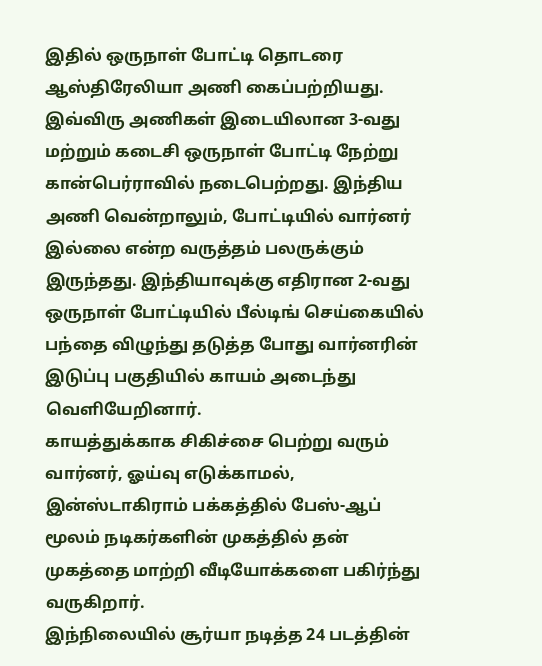இதில் ஒருநாள் போட்டி தொடரை ஆஸ்திரேலியா அணி கைப்பற்றியது.
இவ்விரு அணிகள் இடையிலான 3-வது மற்றும் கடைசி ஒருநாள் போட்டி நேற்று கான்பெர்ராவில் நடைபெற்றது. இந்திய அணி வென்றாலும், போட்டியில் வார்னர் இல்லை என்ற வருத்தம் பலருக்கும் இருந்தது. இந்தியாவுக்கு எதிரான 2-வது ஒருநாள் போட்டியில் பீல்டிங் செய்கையில் பந்தை விழுந்து தடுத்த போது வார்னரின் இடுப்பு பகுதியில் காயம் அடைந்து வெளியேறினார்.
காயத்துக்காக சிகிச்சை பெற்று வரும் வார்னர், ஓய்வு எடுக்காமல், இன்ஸ்டாகிராம் பக்கத்தில் பேஸ்-ஆப் மூலம் நடிகர்களின் முகத்தில் தன் முகத்தை மாற்றி வீடியோக்களை பகிர்ந்து வருகிறார்.
இந்நிலையில் சூர்யா நடித்த 24 படத்தின்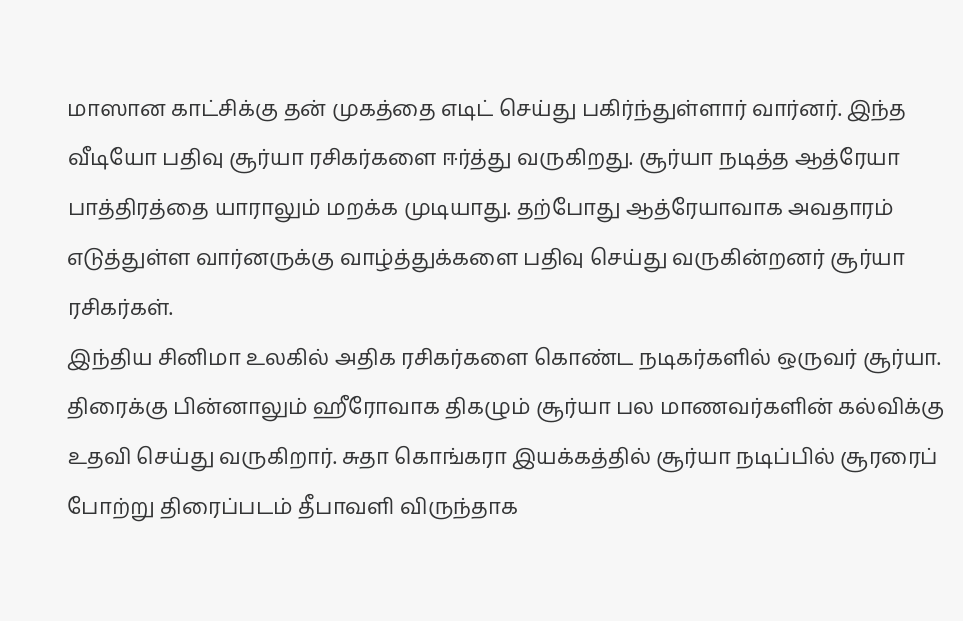மாஸான காட்சிக்கு தன் முகத்தை எடிட் செய்து பகிர்ந்துள்ளார் வார்னர். இந்த வீடியோ பதிவு சூர்யா ரசிகர்களை ஈர்த்து வருகிறது. சூர்யா நடித்த ஆத்ரேயா பாத்திரத்தை யாராலும் மறக்க முடியாது. தற்போது ஆத்ரேயாவாக அவதாரம் எடுத்துள்ள வார்னருக்கு வாழ்த்துக்களை பதிவு செய்து வருகின்றனர் சூர்யா ரசிகர்கள்.
இந்திய சினிமா உலகில் அதிக ரசிகர்களை கொண்ட நடிகர்களில் ஒருவர் சூர்யா. திரைக்கு பின்னாலும் ஹீரோவாக திகழும் சூர்யா பல மாணவர்களின் கல்விக்கு உதவி செய்து வருகிறார். சுதா கொங்கரா இயக்கத்தில் சூர்யா நடிப்பில் சூரரைப் போற்று திரைப்படம் தீபாவளி விருந்தாக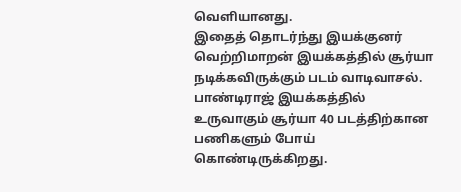வெளியானது.
இதைத் தொடர்ந்து இயக்குனர் வெற்றிமாறன் இயக்கத்தில் சூர்யா நடிக்கவிருக்கும் படம் வாடிவாசல். பாண்டிராஜ் இயக்கத்தில் உருவாகும் சூர்யா 40 படத்திற்கான பணிகளும் போய் கொண்டிருக்கிறது.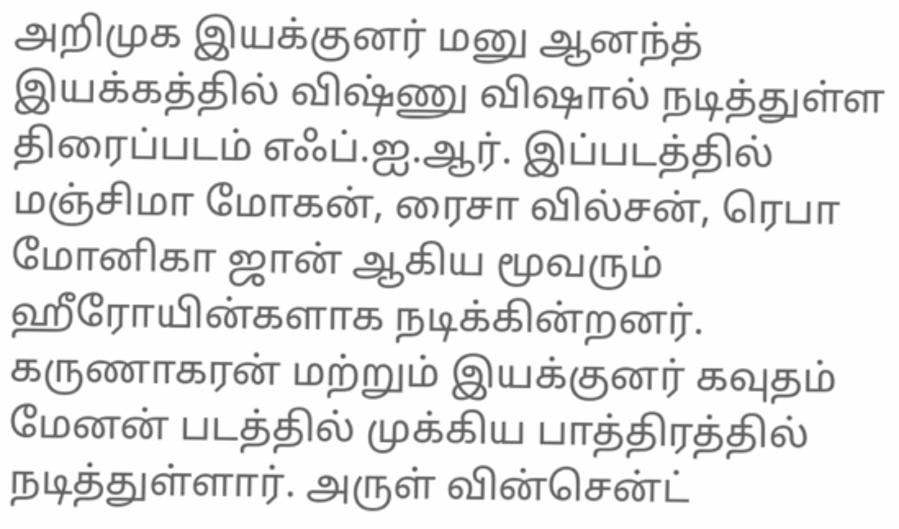அறிமுக இயக்குனர் மனு ஆனந்த் இயக்கத்தில் விஷ்ணு விஷால் நடித்துள்ள திரைப்படம் எஃப்.ஐ.ஆர். இப்படத்தில் மஞ்சிமா மோகன், ரைசா வில்சன், ரெபா மோனிகா ஜான் ஆகிய மூவரும் ஹீரோயின்களாக நடிக்கின்றனர். கருணாகரன் மற்றும் இயக்குனர் கவுதம் மேனன் படத்தில் முக்கிய பாத்திரத்தில் நடித்துள்ளார். அருள் வின்சென்ட்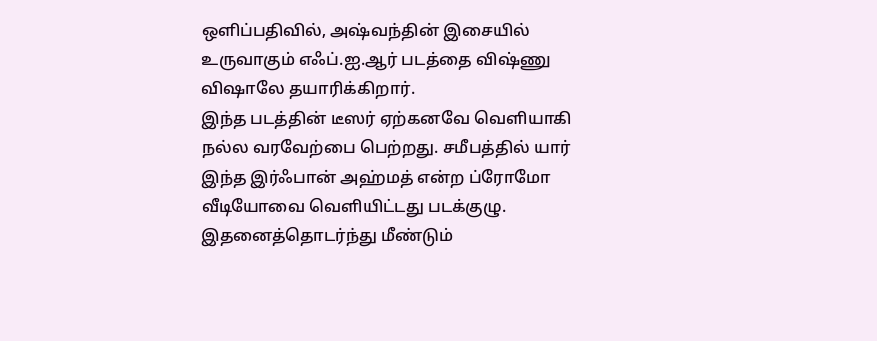ஒளிப்பதிவில், அஷ்வந்தின் இசையில் உருவாகும் எஃப்.ஐ.ஆர் படத்தை விஷ்ணு விஷாலே தயாரிக்கிறார்.
இந்த படத்தின் டீஸர் ஏற்கனவே வெளியாகி நல்ல வரவேற்பை பெற்றது. சமீபத்தில் யார் இந்த இர்ஃபான் அஹ்மத் என்ற ப்ரோமோ வீடியோவை வெளியிட்டது படக்குழு. இதனைத்தொடர்ந்து மீண்டும்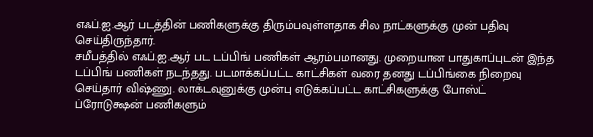எஃப்.ஐ.ஆர் படத்தின் பணிகளுக்கு திரும்பவுள்ளதாக சில நாட்களுக்கு முன் பதிவு செய்திருந்தார்.
சமீபத்தில் எஃப்.ஐ.ஆர் பட டப்பிங் பணிகள் ஆரம்பமானது. முறையான பாதுகாப்புடன் இந்த டப்பிங் பணிகள் நடந்தது. படமாக்கப்பட்ட காட்சிகள் வரை தனது டப்பிங்கை நிறைவு செய்தார் விஷ்ணு. லாக்டவுனுக்கு முன்பு எடுக்கப்பட்ட காட்சிகளுக்கு போஸ்ட் ப்ரோடுக்ஷன் பணிகளும்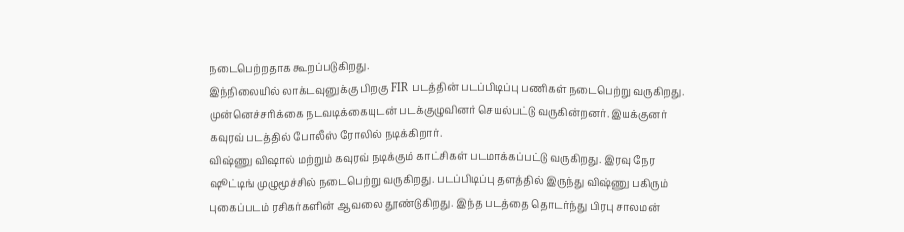நடைபெற்றதாக கூறப்படுகிறது.
இந்நிலையில் லாக்டவுனுக்கு பிறகு FIR படத்தின் படப்பிடிப்பு பணிகள் நடைபெற்று வருகிறது. முன்னெச்சரிக்கை நடவடிக்கையுடன் படக்குழுவினர் செயல்பட்டு வருகின்றனர். இயக்குனர் கவுரவ் படத்தில் போலீஸ் ரோலில் நடிக்கிறார்.
விஷ்ணு விஷால் மற்றும் கவுரவ் நடிக்கும் காட்சிகள் படமாக்கப்பட்டு வருகிறது. இரவு நேர ஷூட்டிங் முழுமூச்சில் நடைபெற்று வருகிறது. படப்பிடிப்பு தளத்தில் இருந்து விஷ்ணு பகிரும் புகைப்படம் ரசிகர்களின் ஆவலை தூண்டுகிறது. இந்த படத்தை தொடர்ந்து பிரபு சாலமன்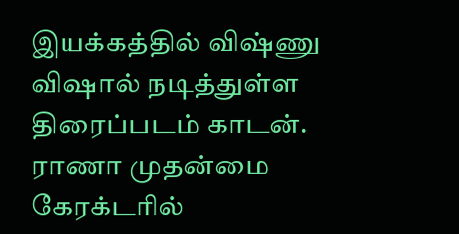இயக்கத்தில் விஷ்ணு விஷால் நடித்துள்ள திரைப்படம் காடன்.
ராணா முதன்மை கேரக்டரில்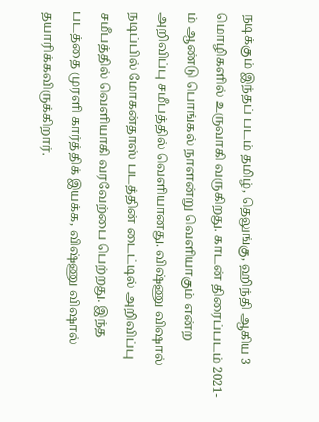நடிக்கும் இந்தப் படம் தமிழ், தெலுங்கு, ஹிந்தி ஆகிய 3 மொழிகளில் உருவாகி வருகிறது. காடன் திரைப்படம் 2021-ம் ஆண்டு பொங்கல் நாளன்று வெளியாகும் என்ற அறிவிப்பு சமீபத்தில் வெளியானது. விஷ்ணு விஷால் நடிப்பில் மோகன்தாஸ் படத்தின் டைட்டில் அறிவிப்பு சமீபத்தில் வெளியாகி வரவேற்பை பெற்றது. இந்த படத்தை முரளி கார்த்திக் இயக்க, விஷ்ணு விஷால் தயாரிக்கவிருக்கிறார்.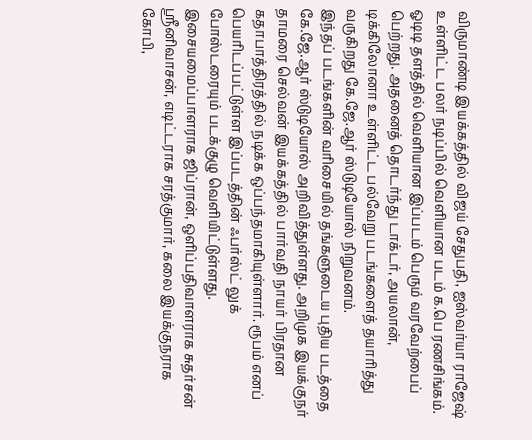விருமாண்டி இயக்கத்தில் விஜய் சேதுபதி, ஐஸ்வர்யா ராஜேஷ் உள்ளிட்ட பலர் நடிப்பில் வெளியான படம் க.பெ ரணசிங்கம். ஓடிடி தளத்தில் வெளியான இப்படம் பெரும் வரவேற்பைப் பெற்றது. அதனைத் தொடர்ந்து டாக்டர், அயலான், டிக்கிலோனா உள்ளிட்ட பல்வேறு படங்களைத் தயாரித்து வருகிறது கே.ஜே.ஆர் ஸ்டுடியோஸ் நிறுவனம்.
இந்தப் படங்களின் வரிசையில் தங்களுடைய புதிய படத்தை கே.ஜே.ஆர் ஸ்டுடியோஸ் அறிவித்துள்ளது. அறிமுக இயக்குநர் தாமரை செல்வன் இயக்கத்தில் பார்வதி நாயர் பிரதான கதாபாத்திரத்தில் நடிக்க ஒப்பந்தமாகியுள்ளார். ரூபம் எனப் பெயரிடப்பட்டுள்ள இப்படத்தின் ஃபர்ஸ்ட் லுக் போஸ்டரையும் படக்குழு வெளியிட்டுள்ளது.
இசையமைப்பாளராக ஜிப்ரான், ஒளிப்பதிவாளராக சுதர்சன் ஸ்ரீனிவாசன், எடிட்டராக சரத்குமார், கலை இயக்குநராக கோபி,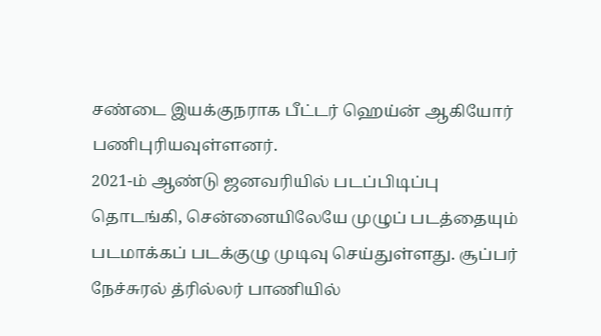சண்டை இயக்குநராக பீட்டர் ஹெய்ன் ஆகியோர் பணிபுரியவுள்ளனர்.
2021-ம் ஆண்டு ஜனவரியில் படப்பிடிப்பு தொடங்கி, சென்னையிலேயே முழுப் படத்தையும் படமாக்கப் படக்குழு முடிவு செய்துள்ளது. சூப்பர் நேச்சுரல் த்ரில்லர் பாணியில்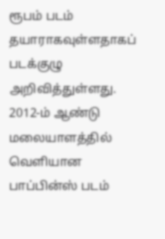ரூபம் படம் தயாராகவுள்ளதாகப் படக்குழு அறிவித்துள்ளது.
2012-ம் ஆண்டு மலையாளத்தில் வெளியான பாப்பின்ஸ் படம்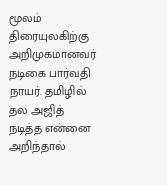மூலம் திரையுலகிற்கு அறிமுகமானவர் நடிகை பார்வதி நாயர். தமிழில் தல அஜித் நடித்த என்னை அறிந்தால்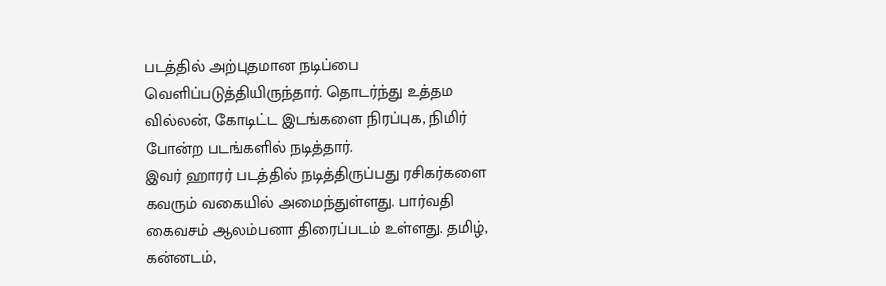படத்தில் அற்புதமான நடிப்பை வெளிப்படுத்தியிருந்தார். தொடர்ந்து உத்தம வில்லன், கோடிட்ட இடங்களை நிரப்புக, நிமிர் போன்ற படங்களில் நடித்தார்.
இவர் ஹாரர் படத்தில் நடித்திருப்பது ரசிகர்களை கவரும் வகையில் அமைந்துள்ளது. பார்வதி கைவசம் ஆலம்பனா திரைப்படம் உள்ளது. தமிழ், கன்னடம்,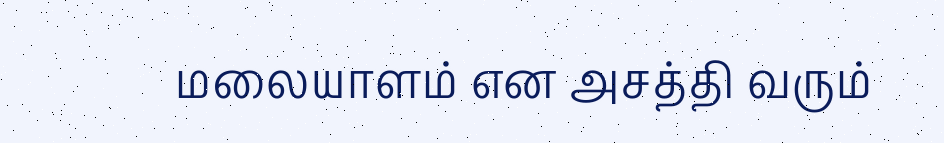மலையாளம் என அசத்தி வரும்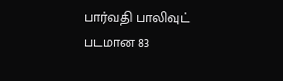பார்வதி பாலிவுட் படமான 83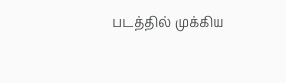படத்தில் முக்கிய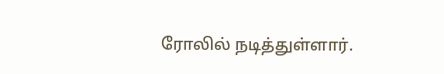ரோலில் நடித்துள்ளார்.